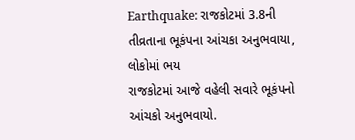Earthquake: રાજકોટમાં 3.8ની તીવ્રતાના ભૂકંપના આંચકા અનુભવાયા, લોકોમાં ભય
રાજકોટમાં આજે વહેલી સવારે ભૂકંપનો આંચકો અનુભવાયો.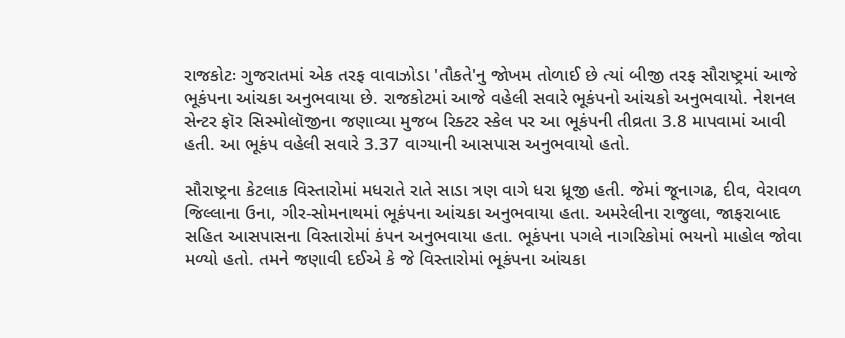રાજકોટઃ ગુજરાતમાં એક તરફ વાવાઝોડા 'તૌકતે'નુ જોખમ તોળાઈ છે ત્યાં બીજી તરફ સૌરાષ્ટ્રમાં આજે ભૂકંપના આંચકા અનુભવાયા છે. રાજકોટમાં આજે વહેલી સવારે ભૂકંપનો આંચકો અનુભવાયો. નેશનલ સેન્ટર ફૉર સિસ્મોલૉજીના જણાવ્યા મુજબ રિક્ટર સ્કેલ પર આ ભૂકંપની તીવ્રતા 3.8 માપવામાં આવી હતી. આ ભૂકંપ વહેલી સવારે 3.37 વાગ્યાની આસપાસ અનુભવાયો હતો.

સૌરાષ્ટ્રના કેટલાક વિસ્તારોમાં મધરાતે રાતે સાડા ત્રણ વાગે ધરા ધ્રૂજી હતી. જેમાં જૂનાગઢ, દીવ, વેરાવળ જિલ્લાના ઉના, ગીર-સોમનાથમાં ભૂકંપના આંચકા અનુભવાયા હતા. અમરેલીના રાજુલા, જાફરાબાદ સહિત આસપાસના વિસ્તારોમાં કંપન અનુભવાયા હતા. ભૂકંપના પગલે નાગરિકોમાં ભયનો માહોલ જોવા મળ્યો હતો. તમને જણાવી દઈએ કે જે વિસ્તારોમાં ભૂકંપના આંચકા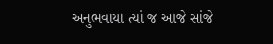અનુભવાયા ત્યાં જ આજે સાંજે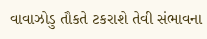વાવાઝોડુ તૌકતે ટકરાશે તેવી સંભાવના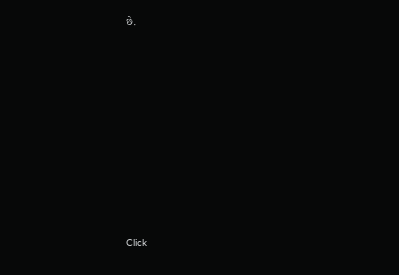છે.












Click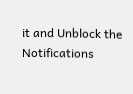it and Unblock the Notifications